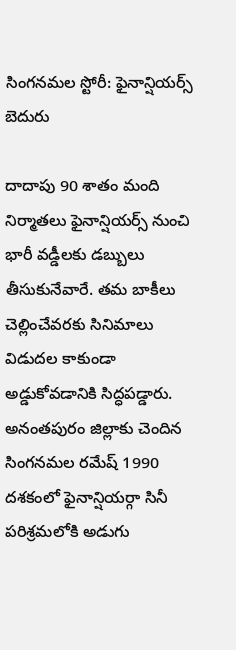సింగనమల స్టోరీ: ఫైనాన్షియర్స్ బెదురు

దాదాపు 90 శాతం మంది నిర్మాతలు ఫైనాన్షియర్స్ నుంచి భారీ వడ్డీలకు డబ్బులు తీసుకునేవారే. తమ బాకీలు చెల్లించేవరకు సినిమాలు విడుదల కాకుండా అడ్డుకోవడానికి సిద్ధపడ్డారు. అనంతపురం జిల్లాకు చెందిన సింగనమల రమేష్ 1990 దశకంలో ఫైనాన్షియర్గా సినీ పరిశ్రమలోకి అడుగు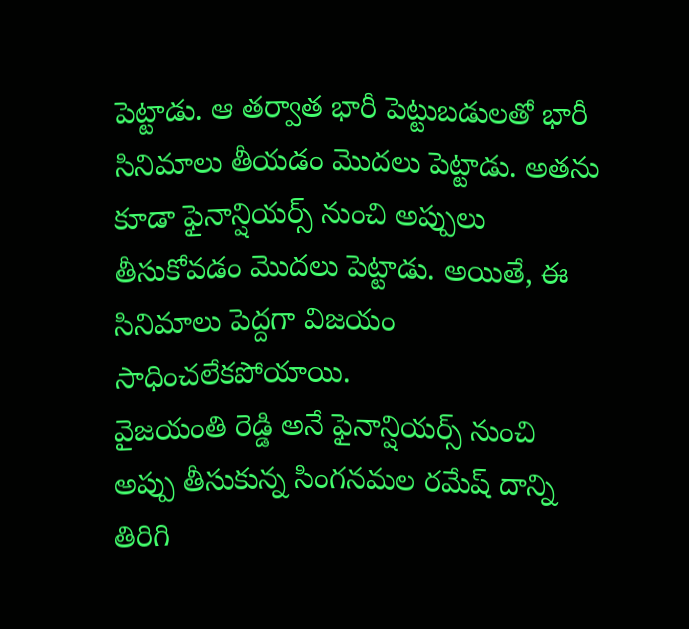పెట్టాడు. ఆ తర్వాత భారీ పెట్టుబడులతో భారీ సినిమాలు తీయడం మొదలు పెట్టాడు. అతను కూడా ఫైనాన్షియర్స్ నుంచి అప్పులు తీసుకోవడం మొదలు పెట్టాడు. అయితే, ఈ సినిమాలు పెద్దగా విజయం సాధించలేకపోయాయి.
వైజయంతి రెడ్డి అనే ఫైనాన్షియర్స్ నుంచి అప్పు తీసుకున్న సింగనమల రమేష్ దాన్ని తిరిగి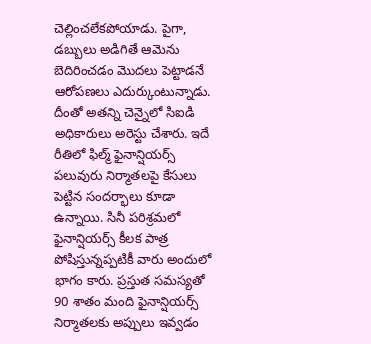చెల్లించలేకపోయాడు. పైగా, డబ్బులు అడిగితే ఆమెను బెదిరించడం మొదలు పెట్టాడనే ఆరోపణలు ఎదుర్కుంటున్నాడు. దీంతో అతన్ని చెన్నైలో సిఐడి అధికారులు అరెస్టు చేశారు. ఇదే రీతిలో ఫిల్మ్ ఫైనాన్షియర్స్ పలువురు నిర్మాతలపై కేసులు పెట్టిన సందర్భాలు కూడా ఉన్నాయి. సినీ పరిశ్రమలో ఫైనాన్షియర్స్ కీలక పాత్ర పోషిస్తున్నప్పటికీ వారు అందులో భాగం కారు. ప్రస్తుత సమస్యతో 90 శాతం మంది ఫైనాన్షియర్స్ నిర్మాతలకు అప్పులు ఇవ్వడం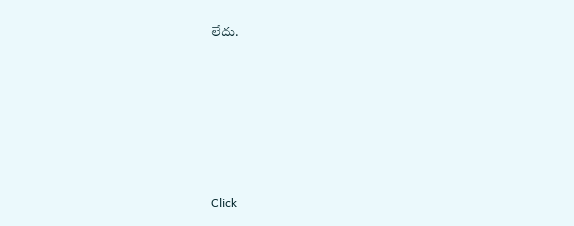లేదు.












Click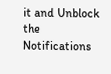it and Unblock the Notifications